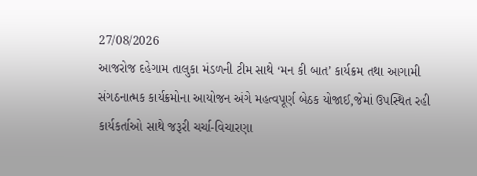27/08/2026
આજરોજ દહેગામ તાલુકા મંડળની ટીમ સાથે ‘મન કી બાત’ કાર્યક્રમ તથા આગામી સંગઠનાત્મક કાર્યક્રમોના આયોજન અંગે મહત્વપૂર્ણ બેઠક યોજાઈ,જેમાં ઉપસ્થિત રહી કાર્યકર્તાઓ સાથે જરૂરી ચર્ચા-વિચારણા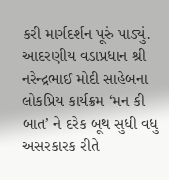કરી માર્ગદર્શન પૂરું પાડ્યું.
આદરણીય વડાપ્રધાન શ્રી નરેન્દ્રભાઈ મોદી સાહેબના લોકપ્રિય કાર્યક્રમ ‘મન કી બાત’ ને દરેક બૂથ સુધી વધુ અસરકારક રીતે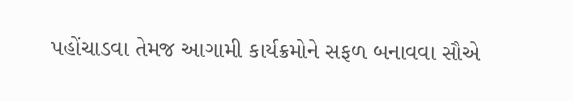પહોંચાડવા તેમજ આગામી કાર્યક્રમોને સફળ બનાવવા સૌએ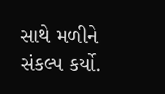સાથે મળીને સંકલ્પ કર્યો.